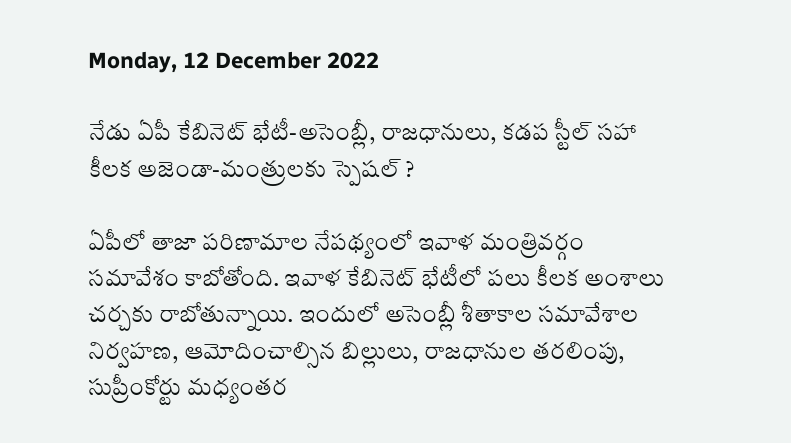Monday, 12 December 2022

నేడు ఏపీ కేబినెట్ భేటీ-అసెంబ్లీ, రాజధానులు, కడప స్టీల్ సహా కీలక అజెండా-మంత్రులకు స్పెషల్ ?

ఏపీలో తాజా పరిణామాల నేపథ్యంలో ఇవాళ మంత్రివర్గం సమావేశం కాబోతోంది. ఇవాళ కేబినెట్ భేటీలో పలు కీలక అంశాలు చర్చకు రాబోతున్నాయి. ఇందులో అసెంబ్లీ శీతాకాల సమావేశాల నిర్వహణ, ఆమోదించాల్సిన బిల్లులు, రాజధానుల తరలింపు, సుప్రీంకోర్టు మధ్యంతర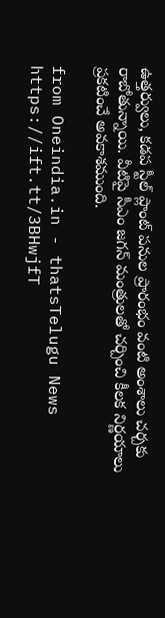ఉత్తర్వులు, కడప స్టీల్ ప్లాంట్ పనుల ప్రారంభం వంటి అంశాలు చర్చకు రాబోతున్నాయి. వీటిపై సీఎం జగన్ మంత్రులతో చర్చించి కీలక నిర్ణయాలు ప్రకటించే అవకాశముంది.

from Oneindia.in - thatsTelugu News https://ift.tt/3BHwjfT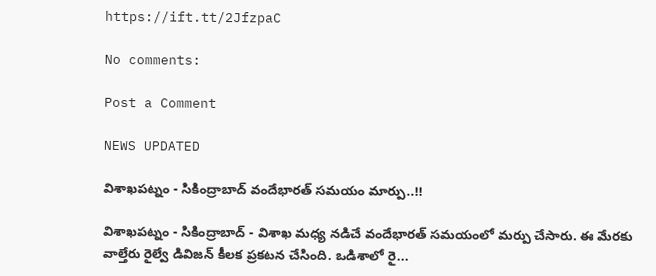https://ift.tt/2JfzpaC

No comments:

Post a Comment

NEWS UPDATED

విశాఖపట్నం - సికింద్రాబాద్ వందేభారత్ సమయం మార్పు..!!

విశాఖపట్నం - సికింద్రాబాద్ - విశాఖ మధ్య నడిచే వందేభారత్ సమయంలో మర్పు చేసారు. ఈ మేరకు వాల్తేరు రైల్వే డివిజన్ కీలక ప్రకటన చేసింది. ఒడిశాలో రై...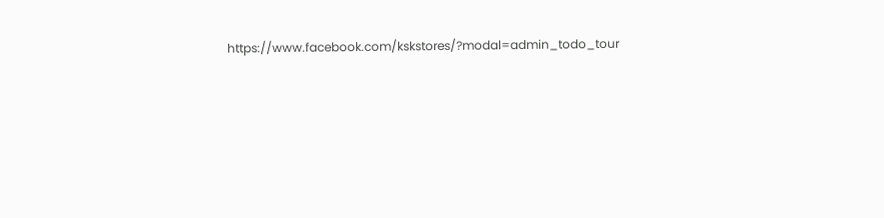https://www.facebook.com/kskstores/?modal=admin_todo_tour